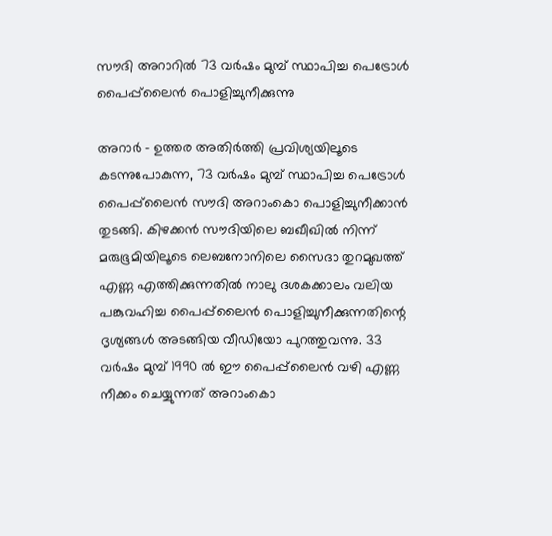സൗദി അറാറിൽ 73 വർഷം മുമ്പ് സ്ഥാപിച്ച പെട്രോൾ പൈപ്പ്‌ലൈൻ പൊളിച്ചുനീക്കുന്നു

അറാർ - ഉത്തര അതിർത്തി പ്രവിശ്യയിലൂടെ കടന്നുപോകുന്ന, 73 വർഷം മുമ്പ് സ്ഥാപിച്ച പെട്രോൾ പൈപ്പ്‌ലൈൻ സൗദി അറാംകൊ പൊളിച്ചുനീക്കാൻ തുടങ്ങി. കിഴക്കൻ സൗദിയിലെ ബഖീഖിൽ നിന്ന് മരുഭൂമിയിലൂടെ ലെബനോനിലെ സൈദാ തുറമുഖത്ത് എണ്ണ എത്തിക്കുന്നതിൽ നാലു ദശകക്കാലം വലിയ പങ്കുവഹിച്ച പൈപ്പ്‌ലൈൻ പൊളിച്ചുനീക്കുന്നതിന്റെ ദൃശ്യങ്ങൾ അടങ്ങിയ വീഡിയോ പുറത്തുവന്നു. 33 വർഷം മുമ്പ് 1990 ൽ ഈ പൈപ്പ്‌ലൈൻ വഴി എണ്ണ നീക്കം ചെയ്യുന്നത് അറാംകൊ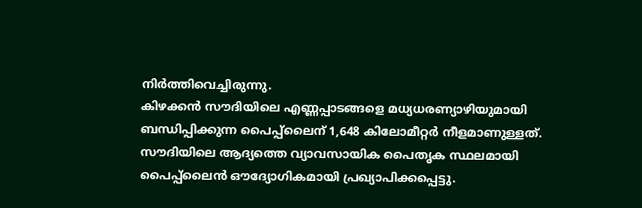നിർത്തിവെച്ചിരുന്നു.
കിഴക്കൻ സൗദിയിലെ എണ്ണപ്പാടങ്ങളെ മധ്യധരണ്യാഴിയുമായി ബന്ധിപ്പിക്കുന്ന പൈപ്പ്‌ലൈന് 1,648 കിലോമീറ്റർ നീളമാണുള്ളത്. സൗദിയിലെ ആദ്യത്തെ വ്യാവസായിക പൈതൃക സ്ഥലമായി പൈപ്പ്‌ലൈൻ ഔദ്യോഗികമായി പ്രഖ്യാപിക്കപ്പെട്ടു.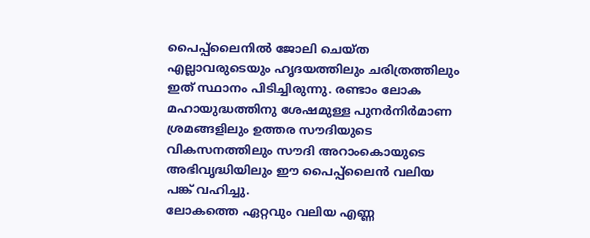പൈപ്പ്‌ലൈനിൽ ജോലി ചെയ്ത എല്ലാവരുടെയും ഹൃദയത്തിലും ചരിത്രത്തിലും ഇത് സ്ഥാനം പിടിച്ചിരുന്നു. രണ്ടാം ലോക മഹായുദ്ധത്തിനു ശേഷമുള്ള പുനർനിർമാണ ശ്രമങ്ങളിലും ഉത്തര സൗദിയുടെ വികസനത്തിലും സൗദി അറാംകൊയുടെ അഭിവൃദ്ധിയിലും ഈ പൈപ്പ്‌ലൈൻ വലിയ പങ്ക് വഹിച്ചു.
ലോകത്തെ ഏറ്റവും വലിയ എണ്ണ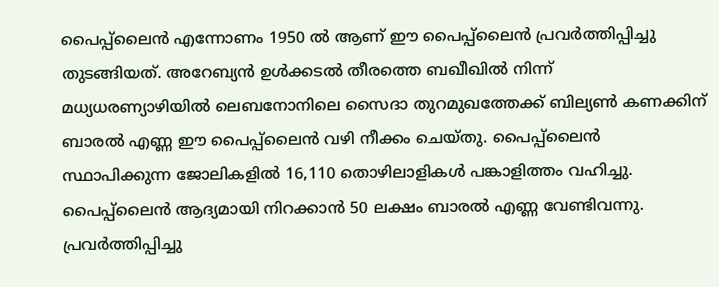പൈപ്പ്‌ലൈൻ എന്നോണം 1950 ൽ ആണ് ഈ പൈപ്പ്‌ലൈൻ പ്രവർത്തിപ്പിച്ചു തുടങ്ങിയത്. അറേബ്യൻ ഉൾക്കടൽ തീരത്തെ ബഖീഖിൽ നിന്ന് മധ്യധരണ്യാഴിയിൽ ലെബനോനിലെ സൈദാ തുറമുഖത്തേക്ക് ബില്യൺ കണക്കിന് ബാരൽ എണ്ണ ഈ പൈപ്പ്‌ലൈൻ വഴി നീക്കം ചെയ്തു. പൈപ്പ്‌ലൈൻ സ്ഥാപിക്കുന്ന ജോലികളിൽ 16,110 തൊഴിലാളികൾ പങ്കാളിത്തം വഹിച്ചു. പൈപ്പ്‌ലൈൻ ആദ്യമായി നിറക്കാൻ 50 ലക്ഷം ബാരൽ എണ്ണ വേണ്ടിവന്നു. പ്രവർത്തിപ്പിച്ചു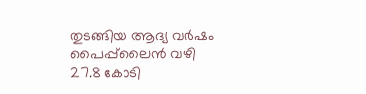തുടങ്ങിയ ആദ്യ വർഷം പൈപ്പ്‌ലൈൻ വഴി 27.8 കോടി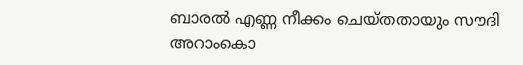ബാരൽ എണ്ണ നീക്കം ചെയ്തതായും സൗദി അറാംകൊ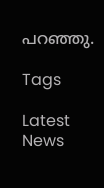പറഞ്ഞു.

Tags

Latest News